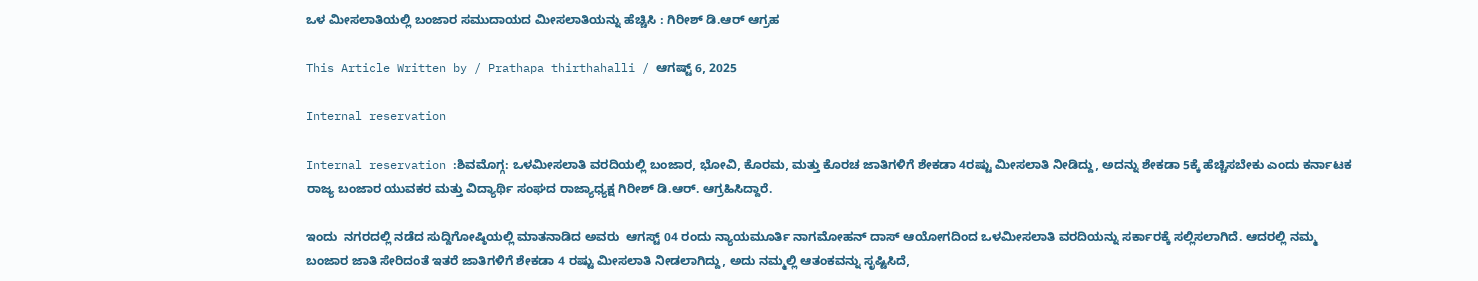ಒಳ ಮೀಸಲಾತಿಯಲ್ಲಿ ಬಂಜಾರ ಸಮುದಾಯದ ಮೀಸಲಾತಿಯನ್ನು ಹೆಚ್ಚಿಸಿ : ಗಿರೀಶ್ ಡಿ.ಆರ್ ಆಗ್ರಹ

This Article Written by / Prathapa thirthahalli / ಆಗಷ್ಟ್ 6, 2025

Internal reservation

Internal reservation :ಶಿವಮೊಗ್ಗ: ಒಳಮೀಸಲಾತಿ ವರದಿಯಲ್ಲಿ ಬಂಜಾರ, ಭೋವಿ, ಕೊರಮ, ಮತ್ತು ಕೊರಚ ಜಾತಿಗಳಿಗೆ ಶೇಕಡಾ 4ರಷ್ಟು ಮೀಸಲಾತಿ ನೀಡಿದ್ದು, ಅದನ್ನು ಶೇಕಡಾ 5ಕ್ಕೆ ಹೆಚ್ಚಿಸಬೇಕು ಎಂದು ಕರ್ನಾಟಕ ರಾಜ್ಯ ಬಂಜಾರ ಯುವಕರ ಮತ್ತು ವಿದ್ಯಾರ್ಥಿ ಸಂಘದ ರಾಜ್ಯಾಧ್ಯಕ್ಷ ಗಿರೀಶ್ ಡಿ.ಆರ್. ಆಗ್ರಹಿಸಿದ್ದಾರೆ.

ಇಂದು  ನಗರದಲ್ಲಿ ನಡೆದ ಸುದ್ದಿಗೋಷ್ಠಿಯಲ್ಲಿ ಮಾತನಾಡಿದ ಅವರು  ಆಗಸ್ಟ್ 04 ರಂದು ನ್ಯಾಯಮೂರ್ತಿ ನಾಗಮೋಹನ್ ದಾಸ್ ಆಯೋಗದಿಂದ ಒಳಮೀಸಲಾತಿ ವರದಿಯನ್ನು ಸರ್ಕಾರಕ್ಕೆ ಸಲ್ಲಿಸಲಾಗಿದೆ. ಆದರಲ್ಲಿ ನಮ್ಮ ಬಂಜಾರ ಜಾತಿ ಸೇರಿದಂತೆ ಇತರೆ ಜಾತಿಗಳಿಗೆ ಶೇಕಡಾ 4 ರಷ್ಟು ಮೀಸಲಾತಿ ನೀಡಲಾಗಿದ್ದು, ಅದು ನಮ್ಮಲ್ಲಿ ಆತಂಕವನ್ನು ಸೃಷ್ಟಿಸಿದೆ,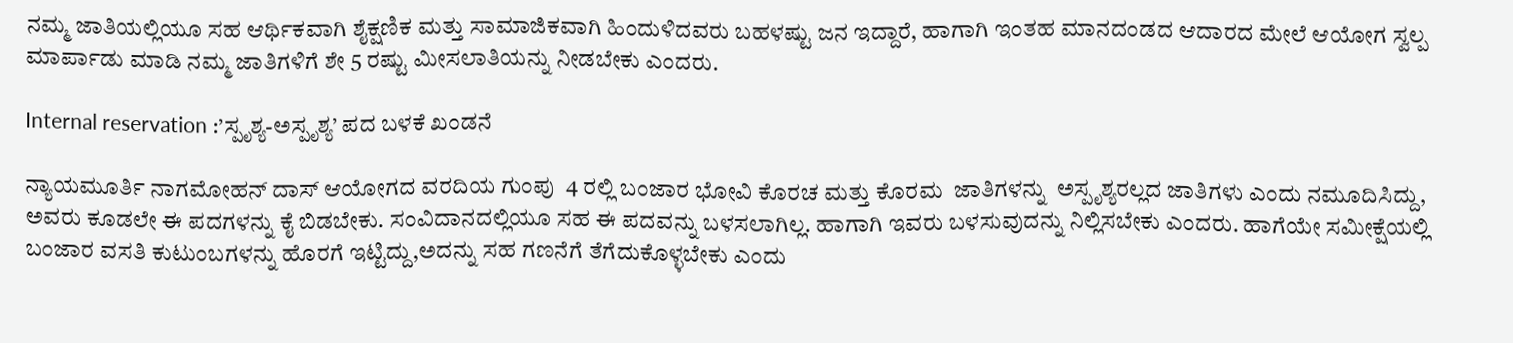ನಮ್ಮ ಜಾತಿಯಲ್ಲಿಯೂ ಸಹ ಆರ್ಥಿಕವಾಗಿ ಶೈಕ್ಷಣಿಕ ಮತ್ತು ಸಾಮಾಜಿಕವಾಗಿ ಹಿಂದುಳಿದವರು ಬಹಳಷ್ಟು ಜನ ಇದ್ದಾರೆ, ಹಾಗಾಗಿ ಇಂತಹ ಮಾನದಂಡದ ಆದಾರದ ಮೇಲೆ ಆಯೋಗ ಸ್ವಲ್ಪ ಮಾರ್ಪಾಡು ಮಾಡಿ ನಮ್ಮ ಜಾತಿಗಳಿಗೆ ಶೇ 5 ರಷ್ಟು ಮೀಸಲಾತಿಯನ್ನು ನೀಡಬೇಕು ಎಂದರು.

Internal reservation :’ಸ್ಪೃಶ್ಯ-ಅಸ್ಪೃಶ್ಯ’ ಪದ ಬಳಕೆ ಖಂಡನೆ

ನ್ಯಾಯಮೂರ್ತಿ ನಾಗಮೋಹನ್ ದಾಸ್ ಆಯೋಗದ ವರದಿಯ ಗುಂಪು  4 ರಲ್ಲಿ ಬಂಜಾರ ಭೋವಿ ಕೊರಚ ಮತ್ತು ಕೊರಮ  ಜಾತಿಗಳನ್ನು  ಅಸ್ಪೃಶ್ಯರಲ್ಲದ ಜಾತಿಗಳು ಎಂದು ನಮೂದಿಸಿದ್ದು, ಅವರು ಕೂಡಲೇ ಈ ಪದಗಳನ್ನು ಕೈ ಬಿಡಬೇಕು. ಸಂವಿದಾನದಲ್ಲಿಯೂ ಸಹ ಈ ಪದವನ್ನು ಬಳಸಲಾಗಿಲ್ಲ. ಹಾಗಾಗಿ ಇವರು ಬಳಸುವುದನ್ನು ನಿಲ್ಲಿಸಬೇಕು ಎಂದರು. ಹಾಗೆಯೇ ಸಮೀಕ್ಷೆಯಲ್ಲಿ ಬಂಜಾರ ವಸತಿ ಕುಟುಂಬಗಳನ್ನು ಹೊರಗೆ ಇಟ್ಟಿದ್ದು,ಅದನ್ನು ಸಹ ಗಣನೆಗೆ ತೆಗೆದುಕೊಳ್ಳಬೇಕು ಎಂದು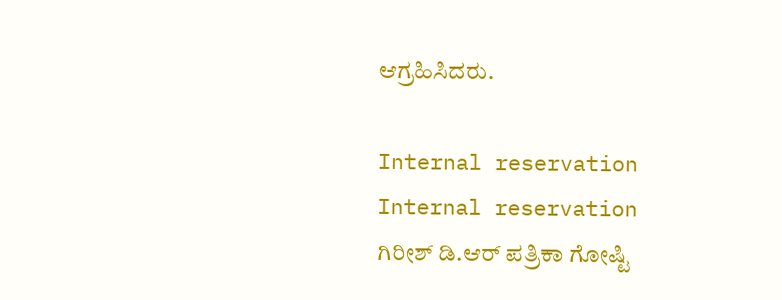ಆಗ್ರಹಿಸಿದರು.

Internal reservation
Internal reservation ಗಿರೀಶ್ ಡಿ.ಆರ್ ಪತ್ರಿಕಾ ಗೋಷ್ಟಿ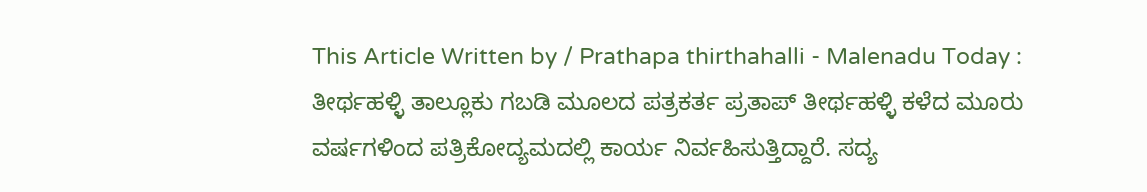This Article Written by / Prathapa thirthahalli - Malenadu Today : ತೀರ್ಥಹಳ್ಳಿ ತಾಲ್ಲೂಕು ಗಬಡಿ ಮೂಲದ ಪತ್ರಕರ್ತ ಪ್ರತಾಪ್ ತೀರ್ಥಹಳ್ಳಿ ಕಳೆದ ಮೂರು ವರ್ಷಗಳಿಂದ ಪತ್ರಿಕೋದ್ಯಮದಲ್ಲಿ ಕಾರ್ಯ ನಿರ್ವಹಿಸುತ್ತಿದ್ದಾರೆ. ಸದ್ಯ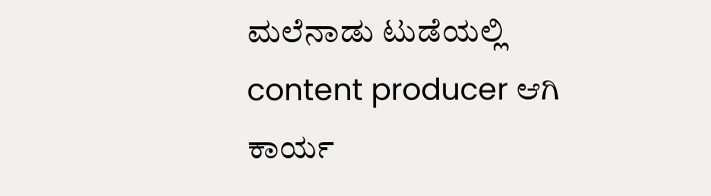ಮಲೆನಾಡು ಟುಡೆಯಲ್ಲಿ content producer ಆಗಿ ಕಾರ್ಯ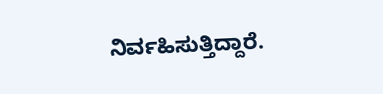ನಿರ್ವಹಿಸುತ್ತಿದ್ದಾರೆ.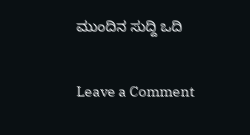ಮುಂದಿನ ಸುದ್ದಿ ಒದಿ

Leave a Comment